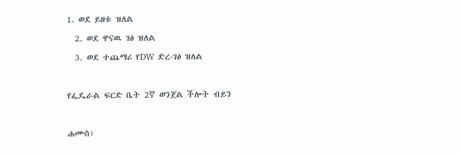1. ወደ ይዘቱ ዝለል
  2. ወደ ዋናዉ ገፅ ዝለል
  3. ወደ ተጨማሪ የDW ድረ-ገፅ ዝለል

የፌዴራል ፍርድ ቤት 2ኛ ወንጀል ችሎት ብይን

ሐሙስ፣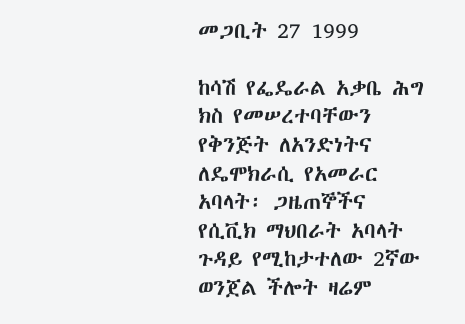መጋቢት 27 1999

ከሳሽ የፌዴራል አቃቤ ሕግ ክስ የመሠረተባቸውን የቅንጅት ለአንድነትና ለዴሞክራሲ የአመራር አባላት፡ ጋዜጠኞችና የሲቪክ ማህበራት አባላት ጉዳይ የሚከታተለው 2ኛው ወንጀል ችሎት ዛሬም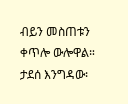ብይን መስጠቱን ቀጥሎ ውሎዋል። ታደሰ እንግዳው፡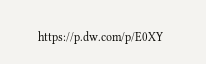https://p.dw.com/p/E0XY